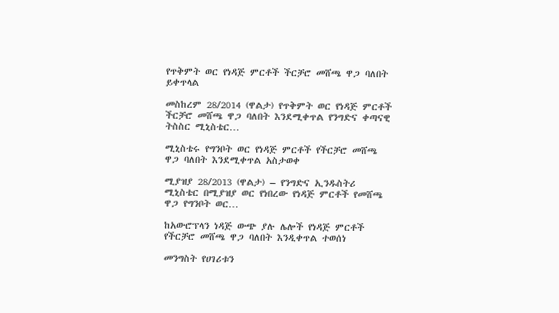የጥቅምት ወር የነዳጅ ምርቶች ችርቻሮ መሸጫ ዋጋ ባለበት ይቀጥላል

መስከረም 28/2014 (ዋልታ) የጥቅምት ወር የነዳጅ ምርቶች ችርቻሮ መሸጫ ዋጋ ባለበት እንደሚቀጥል የንግድና ቀጣናዊ ትስስር ሚኒስቴር…

ሚኒስቴሩ የግንቦት ወር የነዳጅ ምርቶች የችርቻሮ መሸጫ ዋጋ ባለበት እንደሚቀጥል አስታወቀ

ሚያዝያ 28/2013 (ዋልታ) – የንግድና ኢንዱስትሪ ሚኒስቴር በሚያዝያ ወር የነበረው የነዳጅ ምርቶች የመሸጫ ዋጋ የግንቦት ወር…

ከአውሮፕላን ነዳጅ ውጭ ያሉ ሌሎች የነዳጅ ምርቶች የችርቻሮ መሸጫ ዋጋ ባለበት እንዲቀጥል ተወሰነ

መንግስት የሀገሪቱን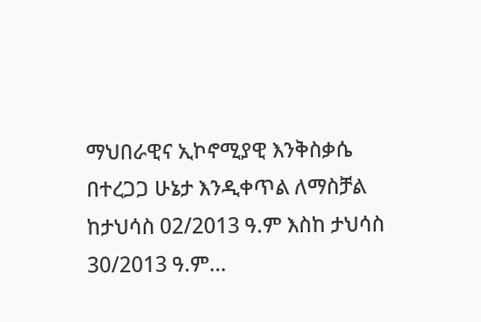ማህበራዊና ኢኮኖሚያዊ እንቅስቃሴ በተረጋጋ ሁኔታ እንዲቀጥል ለማስቻል ከታህሳስ 02/2013 ዓ.ም እስከ ታህሳስ 30/2013 ዓ.ም…